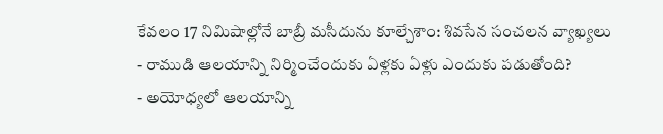కేవలం 17 నిమిషాల్లోనే బాబ్రీ మసీదును కూల్చేశాం: శివసేన సంచలన వ్యాఖ్యలు
- రాముడి ఆలయాన్ని నిర్మించేందుకు ఏళ్లకు ఏళ్లు ఎందుకు పడుతోంది?
- అయోధ్యలో ఆలయాన్ని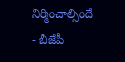నిర్మించాల్సిందే
- బీజేపీ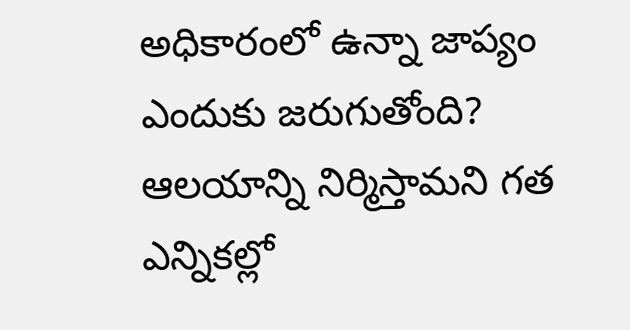అధికారంలో ఉన్నా జాప్యం ఎందుకు జరుగుతోంది?
ఆలయాన్ని నిర్మిస్తామని గత ఎన్నికల్లో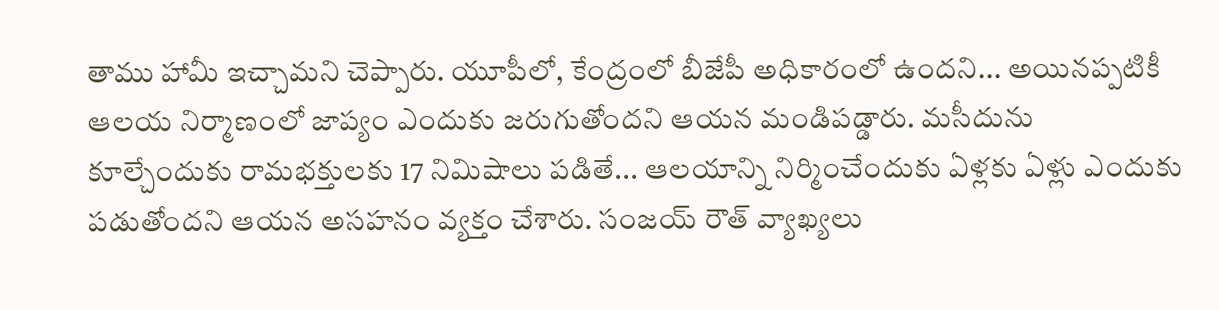తాము హామీ ఇచ్చామని చెప్పారు. యూపీలో, కేంద్రంలో బీజేపీ అధికారంలో ఉందని... అయినప్పటికీ ఆలయ నిర్మాణంలో జాప్యం ఎందుకు జరుగుతోందని ఆయన మండిపడ్డారు. మసీదును కూల్చేందుకు రామభక్తులకు 17 నిమిషాలు పడితే... ఆలయాన్ని నిర్మించేందుకు ఏళ్లకు ఏళ్లు ఎందుకు పడుతోందని ఆయన అసహనం వ్యక్తం చేశారు. సంజయ్ రౌత్ వ్యాఖ్యలు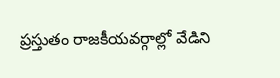ప్రస్తుతం రాజకీయవర్గాల్లో వేడిని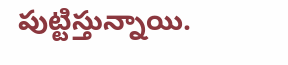పుట్టిస్తున్నాయి.